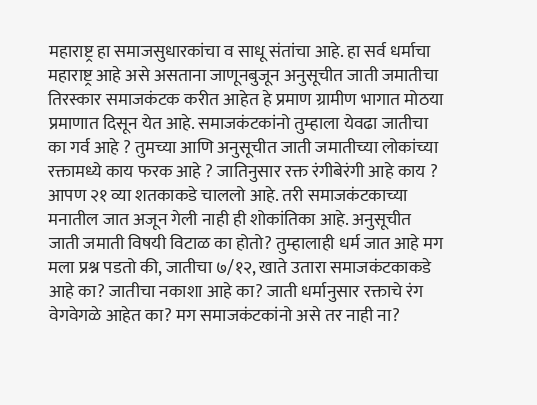महाराष्ट्र हा समाजसुधारकांचा व साधू संतांचा आहे. हा सर्व धर्माचा महाराष्ट्र आहे असे असताना जाणूनबुजून अनुसूचीत जाती जमातीचा तिरस्कार समाजकंटक करीत आहेत हे प्रमाण ग्रामीण भागात मोठया प्रमाणात दिसून येत आहे. समाजकंटकांनो तुम्हाला येवढा जातीचा का गर्व आहे ? तुमच्या आणि अनुसूचीत जाती जमातीच्या लोकांच्या रक्तामध्ये काय फरक आहे ? जातिनुसार रक्त रंगीबेरंगी आहे काय ? आपण २१ व्या शतकाकडे चाललो आहे. तरी समाजकंटकाच्या मनातील जात अजून गेली नाही ही शोकांतिका आहे. अनुसूचीत जाती जमाती विषयी विटाळ का होतो? तुम्हालाही धर्म जात आहे मग मला प्रश्न पडतो की, जातीचा ७/१२, खाते उतारा समाजकंटकाकडे आहे का? जातीचा नकाशा आहे का? जाती धर्मानुसार रक्ताचे रंग वेगवेगळे आहेत का? मग समाजकंटकांनो असे तर नाही ना?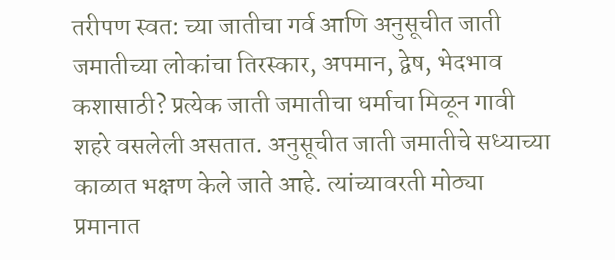तरीपण स्वत: च्या जातीचा गर्व आणि अनुसूचीत जाती जमातीच्या लोकांचा तिरस्कार, अपमान, द्वेष, भेदभाव कशासाठी? प्रत्येक जाती जमातीचा धर्माचा मिळून गावी शहरे वसलेली असतात. अनुसूचीत जाती जमातीचे सध्याच्या काळात भक्षण केले जाते आहे. त्यांच्यावरती मोठ्या प्रमानात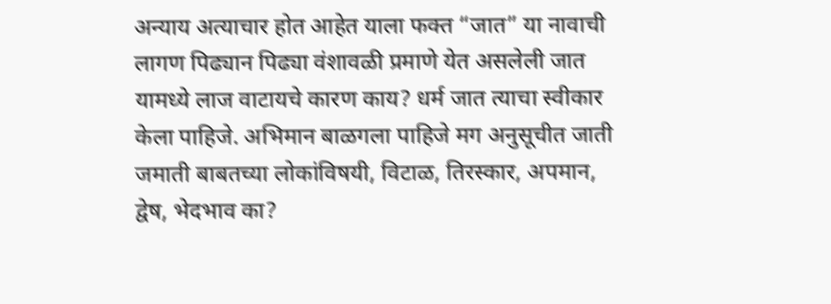अन्याय अत्याचार होत आहेत याला फक्त “जात” या नावाची लागण पिढ्यान पिढ्या वंशावळी प्रमाणे येत असलेली जात यामध्ये लाज वाटायचे कारण काय? धर्म जात त्याचा स्वीकार केला पाहिजे. अभिमान बाळगला पाहिजे मग अनुसूचीत जाती जमाती बाबतच्या लोकांविषयी, विटाळ, तिरस्कार, अपमान, द्वेष, भेदभाव का?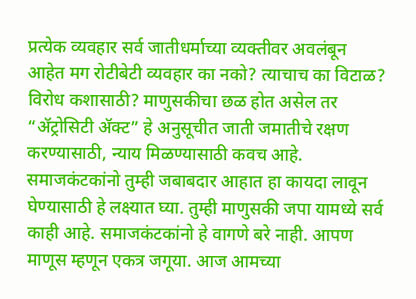प्रत्येक व्यवहार सर्व जातीधर्माच्या व्यक्तीवर अवलंबून आहेत मग रोटीबेटी व्यवहार का नको? त्याचाच का विटाळ? विरोध कशासाठी? माणुसकीचा छळ होत असेल तर “ॲट्रोसिटी ॲक्ट” हे अनुसूचीत जाती जमातीचे रक्षण करण्यासाठी, न्याय मिळण्यासाठी कवच आहे. समाजकंटकांनो तुम्ही जबाबदार आहात हा कायदा लावून घेण्यासाठी हे लक्ष्यात घ्या. तुम्ही माणुसकी जपा यामध्ये सर्व काही आहे. समाजकंटकांनो हे वागणे बरे नाही. आपण माणूस म्हणून एकत्र जगूया. आज आमच्या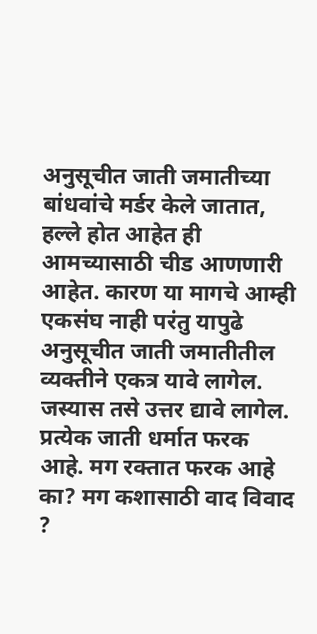अनुसूचीत जाती जमातीच्या बांधवांचे मर्डर केले जातात, हल्ले होत आहेत ही आमच्यासाठी चीड आणणारी आहेत. कारण या मागचे आम्ही एकसंघ नाही परंतु यापुढे अनुसूचीत जाती जमातीतील व्यक्तीने एकत्र यावे लागेल. जस्यास तसे उत्तर द्यावे लागेल. प्रत्येक जाती धर्मात फरक आहे. मग रक्तात फरक आहे का? मग कशासाठी वाद विवाद ?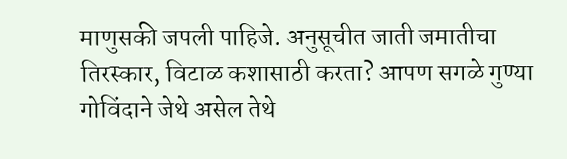माणुसकी जपली पाहिजे. अनुसूचीत जाती जमातीचा तिरस्कार, विटाळ कशासाठी करता? आपण सगळे गुण्या गोविंदाने जेथे असेल तेथे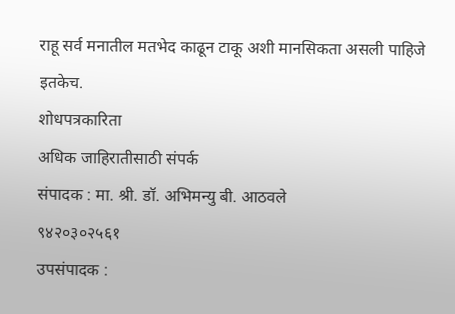राहू सर्व मनातील मतभेद काढून टाकू अशी मानसिकता असली पाहिजे इतकेच.
शोधपत्रकारिता
अधिक जाहिरातीसाठी संपर्क
संपादक : मा. श्री. डॉ. अभिमन्यु बी. आठवले
९४२०३०२५६१
उपसंपादक :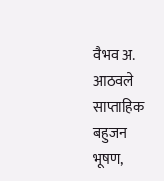वैभव अ. आठवले
साप्ताहिक बहुजन भूषण,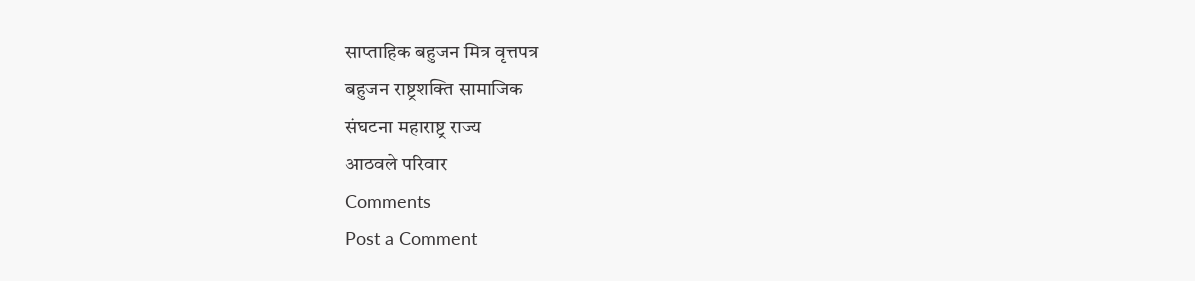साप्ताहिक बहुजन मित्र वृत्तपत्र
बहुजन राष्ट्रशक्ति सामाजिक
संघटना महाराष्ट्र राज्य
आठवले परिवार
Comments
Post a Comment